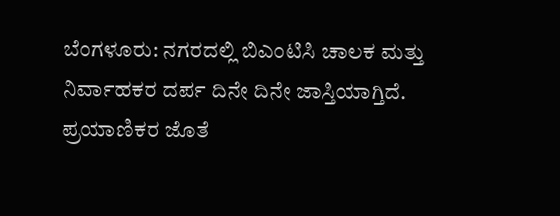ಬೆಂಗಳೂರು: ನಗರದಲ್ಲಿ ಬಿಎಂಟಿಸಿ ಚಾಲಕ ಮತ್ತು ನಿರ್ವಾಹಕರ ದರ್ಪ ದಿನೇ ದಿನೇ ಜಾಸ್ತಿಯಾಗ್ತಿದೆ. ಪ್ರಯಾಣಿಕರ ಜೊತೆ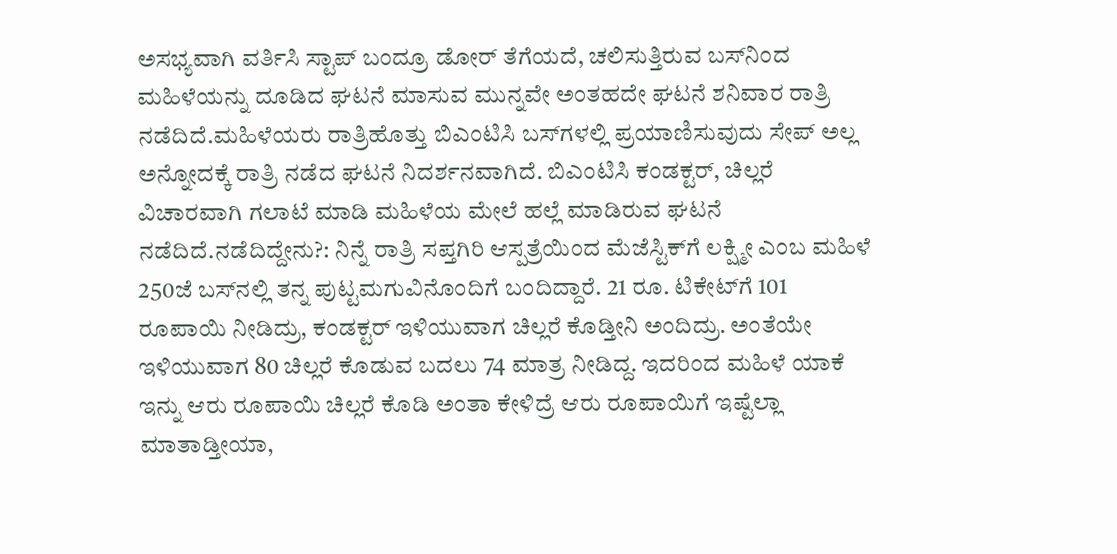ಅಸಭ್ಯವಾಗಿ ವರ್ತಿಸಿ ಸ್ಟಾಪ್ ಬಂದ್ರೂ ಡೋರ್ ತೆಗೆಯದೆ, ಚಲಿಸುತ್ತಿರುವ ಬಸ್‍ನಿಂದ ಮಹಿಳೆಯನ್ನು ದೂಡಿದ ಘಟನೆ ಮಾಸುವ ಮುನ್ನವೇ ಅಂತಹದೇ ಘಟನೆ ಶನಿವಾರ ರಾತ್ರಿ ನಡೆದಿದೆ.ಮಹಿಳೆಯರು ರಾತ್ರಿಹೊತ್ತು ಬಿಎಂಟಿಸಿ ಬಸ್‍ಗಳಲ್ಲಿ ಪ್ರಯಾಣಿಸುವುದು ಸೇಪ್ ಅಲ್ಲ ಅನ್ನೋದಕ್ಕೆ ರಾತ್ರಿ ನಡೆದ ಘಟನೆ ನಿದರ್ಶನವಾಗಿದೆ. ಬಿಎಂಟಿಸಿ ಕಂಡಕ್ಟರ್, ಚಿಲ್ಲರೆ ವಿಚಾರವಾಗಿ ಗಲಾಟೆ ಮಾಡಿ ಮಹಿಳೆಯ ಮೇಲೆ ಹಲ್ಲೆ ಮಾಡಿರುವ ಘಟನೆ ನಡೆದಿದೆ.ನಡೆದಿದ್ದೇನು?: ನಿನ್ನೆ ರಾತ್ರಿ ಸಪ್ತಗಿರಿ ಆಸ್ಪತ್ರೆಯಿಂದ ಮೆಜೆಸ್ಟಿಕ್‍ಗೆ ಲಕ್ಷ್ಮೀ ಎಂಬ ಮಹಿಳೆ 250ಜೆ ಬಸ್‍ನಲ್ಲಿ ತನ್ನ ಪುಟ್ಟಮಗುವಿನೊಂದಿಗೆ ಬಂದಿದ್ದಾರೆ. 21 ರೂ. ಟಿಕೇಟ್‍ಗೆ 101 ರೂಪಾಯಿ ನೀಡಿದ್ರು, ಕಂಡಕ್ಟರ್ ಇಳಿಯುವಾಗ ಚಿಲ್ಲರೆ ಕೊಡ್ತೀನಿ ಅಂದಿದ್ರು. ಅಂತೆಯೇ ಇಳಿಯುವಾಗ 80 ಚಿಲ್ಲರೆ ಕೊಡುವ ಬದಲು 74 ಮಾತ್ರ ನೀಡಿದ್ದ. ಇದರಿಂದ ಮಹಿಳೆ ಯಾಕೆ ಇನ್ನು ಆರು ರೂಪಾಯಿ ಚಿಲ್ಲರೆ ಕೊಡಿ ಅಂತಾ ಕೇಳಿದ್ರೆ ಆರು ರೂಪಾಯಿಗೆ ಇಷ್ಟೆಲ್ಲಾ ಮಾತಾಡ್ತೀಯಾ,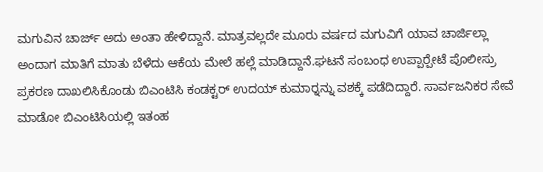ಮಗುವಿನ ಚಾರ್ಜ್ ಅದು ಅಂತಾ ಹೇಳಿದ್ದಾನೆ. ಮಾತ್ರವಲ್ಲದೇ ಮೂರು ವರ್ಷದ ಮಗುವಿಗೆ ಯಾವ ಚಾರ್ಜಿಲ್ಲಾ ಅಂದಾಗ ಮಾತಿಗೆ ಮಾತು ಬೆಳೆದು ಆಕೆಯ ಮೇಲೆ ಹಲ್ಲೆ ಮಾಡಿದ್ದಾನೆ.ಘಟನೆ ಸಂಬಂಧ ಉಪ್ಪಾರ್‍ಪೇಟೆ ಪೊಲೀಸ್ರು ಪ್ರಕರಣ ದಾಖಲಿಸಿಕೊಂಡು ಬಿಎಂಟಿಸಿ ಕಂಡಕ್ಟರ್ ಉದಯ್ ಕುಮಾರ್‍ನನ್ನು ವಶಕ್ಕೆ ಪಡೆದಿದ್ದಾರೆ. ಸಾರ್ವಜನಿಕರ ಸೇವೆ ಮಾಡೋ ಬಿಎಂಟಿಸಿಯಲ್ಲಿ ಇತಂಹ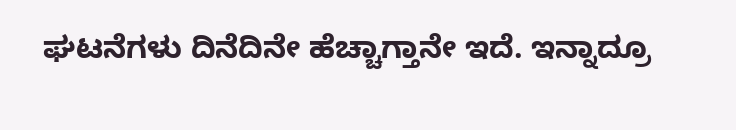ಘಟನೆಗಳು ದಿನೆದಿನೇ ಹೆಚ್ಚಾಗ್ತಾನೇ ಇದೆ. ಇನ್ನಾದ್ರೂ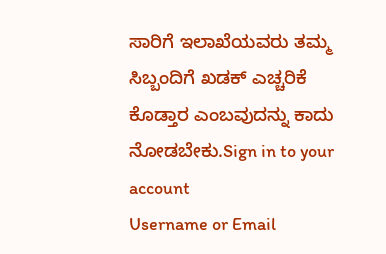ಸಾರಿಗೆ ಇಲಾಖೆಯವರು ತಮ್ಮ ಸಿಬ್ಬಂದಿಗೆ ಖಡಕ್ ಎಚ್ಚರಿಕೆ ಕೊಡ್ತಾರ ಎಂಬವುದನ್ನು ಕಾದು ನೋಡಬೇಕು.Sign in to your account
Username or Email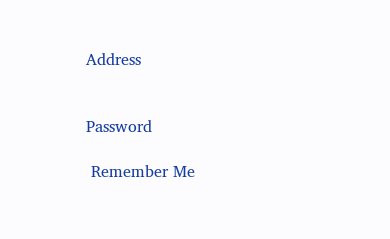Address


Password

 Remember Me